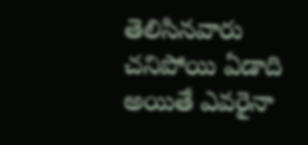తెలిసినవారు చనిపోయి ఏడాది అయితే ఎవరైనా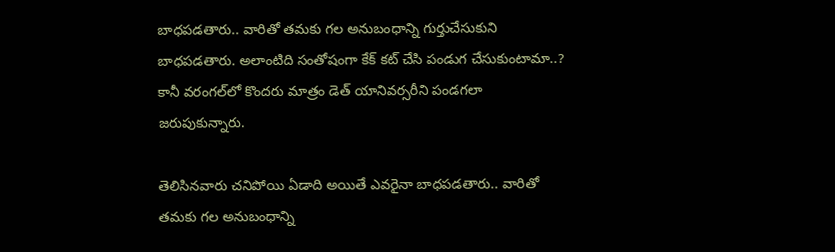బాధపడతారు.. వారితో తమకు గల అనుబంధాన్ని గుర్తుచేసుకుని బాధపడతారు. అలాంటిది సంతోషంగా కేక్ కట్ చేసి పండుగ చేసుకుంటామా..? కానీ వరంగల్‌లో కొందరు మాత్రం డెత్ యానివర్సరీని పండగలా జరుపుకున్నారు.

తెలిసినవారు చనిపోయి ఏడాది అయితే ఎవరైనా బాధపడతారు.. వారితో తమకు గల అనుబంధాన్ని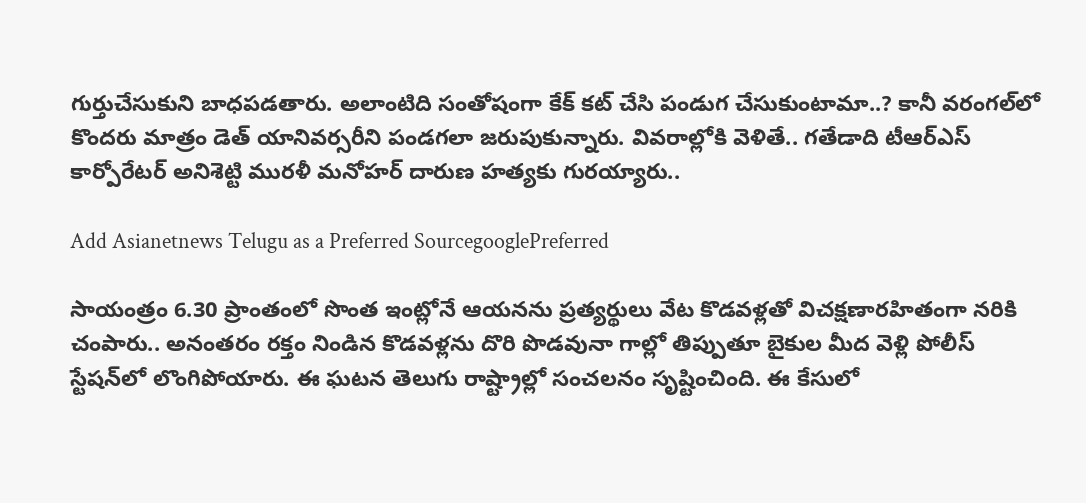గుర్తుచేసుకుని బాధపడతారు. అలాంటిది సంతోషంగా కేక్ కట్ చేసి పండుగ చేసుకుంటామా..? కానీ వరంగల్‌లో కొందరు మాత్రం డెత్ యానివర్సరీని పండగలా జరుపుకున్నారు. వివరాల్లోకి వెళితే.. గతేడాది టీఆర్ఎస్ కార్పోరేటర్ అనిశెట్టి మురళీ మనోహర్ దారుణ హత్యకు గురయ్యారు..

Add Asianetnews Telugu as a Preferred SourcegooglePreferred

సాయంత్రం 6.30 ప్రాంతంలో సొంత ఇంట్లోనే ఆయనను ప్రత్యర్థులు వేట కొడవళ్లతో విచక్షణారహితంగా నరికి చంపారు.. అనంతరం రక్తం నిండిన కొడవళ్లను దొరి పొడవునా గాల్లో తిప్పుతూ బైకుల మీద వెళ్లి పోలీస్ స్టేషన్‌లో లొంగిపోయారు. ఈ ఘటన తెలుగు రాష్ట్రాల్లో సంచలనం సృష్టించింది. ఈ కేసులో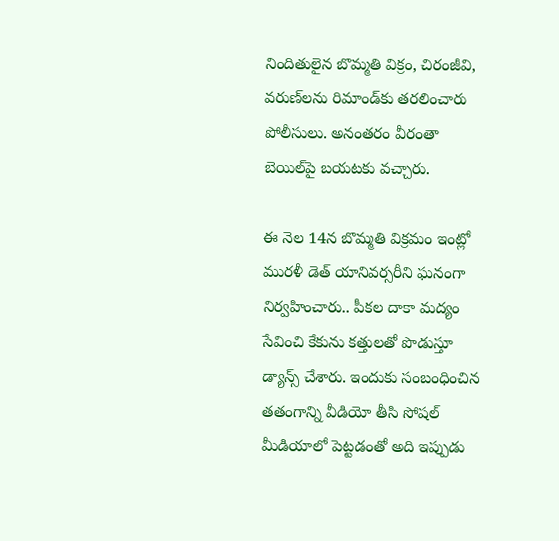నిందితులైన బొమ్మతి విక్రం, చిరంజీవి, వరుణ్‌లను రిమాండ్‌కు తరలించారు పోలీసులు. అనంతరం వీరంతా బెయిల్‌పై బయటకు వచ్చారు.

ఈ నెల 14న బొమ్మతి విక్రమం ఇంట్లో మురళీ డెత్ యానివర్సరీని ఘనంగా నిర్వహించారు.. పీకల దాకా మద్యం సేవించి కేకును కత్తులతో పొడుస్తూ డ్యాన్స్ చేశారు. ఇందుకు సంబంధించిన తతంగాన్ని వీడియో తీసి సోషల్ మీడియాలో పెట్టడంతో అది ఇప్పుడు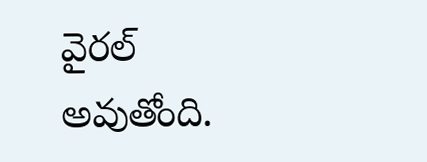వైరల్ అవుతోంది.